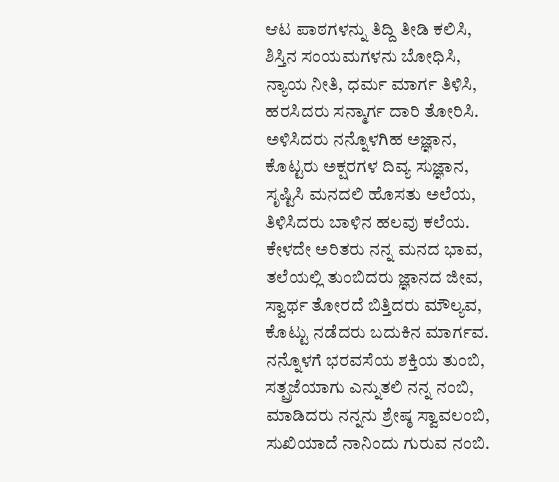ಆಟ ಪಾಠಗಳನ್ನು ತಿದ್ದಿ ತೀಡಿ ಕಲಿಸಿ,
ಶಿಸ್ತಿನ ಸಂಯಮಗಳನು ಬೋಧಿಸಿ,
ನ್ಯಾಯ ನೀತಿ, ಧರ್ಮ ಮಾರ್ಗ ತಿಳಿಸಿ,
ಹರಸಿದರು ಸನ್ಮಾರ್ಗ ದಾರಿ ತೋರಿಸಿ.
ಅಳಿಸಿದರು ನನ್ನೊಳಗಿಹ ಅಜ್ಞಾನ,
ಕೊಟ್ಟರು ಅಕ್ಷರಗಳ ದಿವ್ಯ ಸುಜ್ಞಾನ,
ಸೃಷ್ಟಿಸಿ ಮನದಲಿ ಹೊಸತು ಅಲೆಯ,
ತಿಳಿಸಿದರು ಬಾಳಿನ ಹಲವು ಕಲೆಯ.
ಕೇಳದೇ ಅರಿತರು ನನ್ನ ಮನದ ಭಾವ,
ತಲೆಯಲ್ಲಿ ತುಂಬಿದರು ಜ್ಞಾನದ ಜೀವ,
ಸ್ವಾರ್ಥ ತೋರದೆ ಬಿತ್ತಿದರು ಮೌಲ್ಯವ,
ಕೊಟ್ಟು ನಡೆದರು ಬದುಕಿನ ಮಾರ್ಗವ.
ನನ್ನೊಳಗೆ ಭರವಸೆಯ ಶಕ್ತಿಯ ತುಂಬಿ,
ಸತ್ಪ್ರಜೆಯಾಗು ಎನ್ನುತಲಿ ನನ್ನ ನಂಬಿ,
ಮಾಡಿದರು ನನ್ನನು ಶ್ರೇಷ್ಠ ಸ್ವಾವಲಂಬಿ,
ಸುಖಿಯಾದೆ ನಾನಿಂದು ಗುರುವ ನಂಬಿ.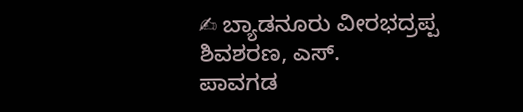✍ ಬ್ಯಾಡನೂರು ವೀರಭದ್ರಪ್ಪ ಶಿವಶರಣ, ಎಸ್.
ಪಾವಗಡ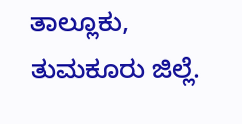ತಾಲ್ಲೂಕು, ತುಮಕೂರು ಜಿಲ್ಲೆ.